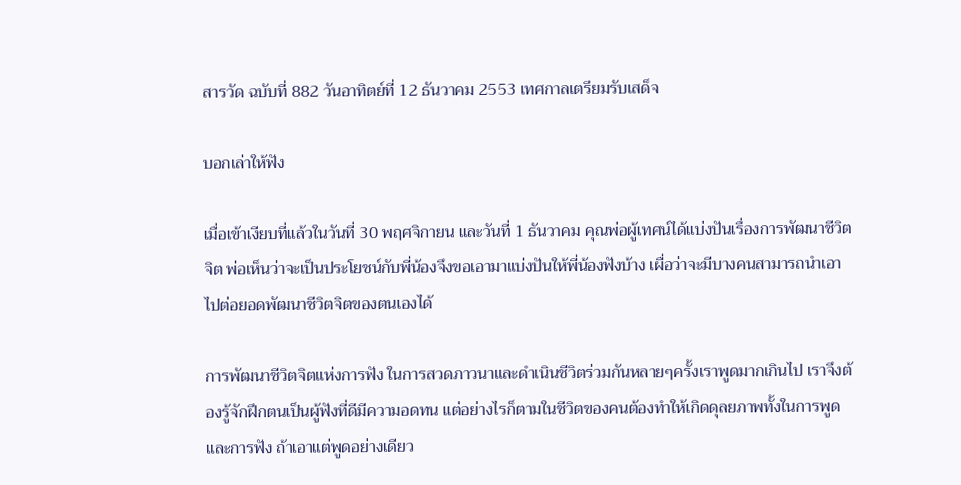สารวัด ฉบับที่ 882 วันอาทิตย์ที่ 12 ธันวาคม 2553 เทศกาลเตรียมรับเสด็จ

บอกเล่าให้ฟัง

เมื่อเข้าเงียบที่แล้วในวันที่ 30 พฤศจิกายน และวันที่ 1 ธันวาคม คุณพ่อผู้เทศน์ได้แบ่งปันเรื่องการพัฒนาชีวิตจิต พ่อเห็นว่าจะเป็นประโยชน์กับพี่น้องจึงขอเอามาแบ่งปันให้พี่น้องฟังบ้าง เผื่อว่าจะมีบางคนสามารถนำเอาไปต่อยอดพัฒนาชีวิตจิตของตนเองได้

การพัฒนาชีวิตจิตแห่งการฟัง ในการสวดภาวนาและดำเนินชีวิตร่วมกันหลายๆครั้งเราพูดมากเกินไป เราจึงต้องรู้จักฝึกตนเป็นผู้ฟังที่ดีมีความอดทน แต่อย่างไรก็ตามในชีวิตของคนต้องทำให้เกิดดุลยภาพทั้งในการพูดและการฟัง ถ้าเอาแต่พูดอย่างเดียว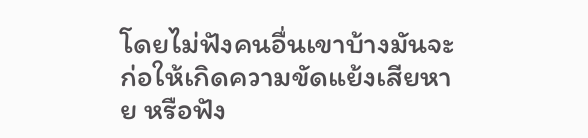โดยไม่ฟังคนอื่นเขาบ้างมันจะก่อให้เกิดความขัดแย้งเสียหาย หรือฟัง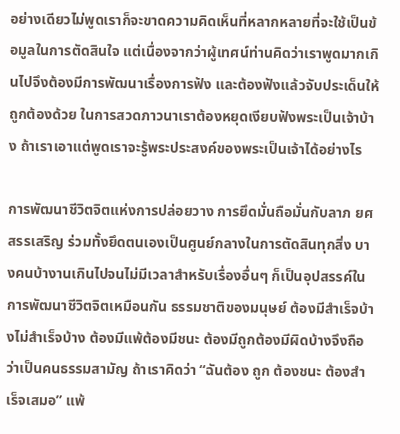อย่างเดียวไม่พูดเราก็จะขาดความคิดเห็นที่หลากหลายที่จะใช้เป็นข้อมูลในการตัดสินใจ แต่เนื่องจากว่าผู้เทศน์ท่านคิดว่าเราพูดมากเกินไปจึงต้องมีการพัฒนาเรื่องการฟัง และต้องฟังแล้วจับประเด็นให้ถูกต้องด้วย ในการสวดภาวนาเราต้องหยุดเงียบฟังพระเป็นเจ้าบ้าง ถ้าเราเอาแต่พูดเราจะรู้พระประสงค์ของพระเป็นเจ้าได้อย่างไร

การพัฒนาชีวิตจิตแห่งการปล่อยวาง การยึดมั่นถือมั่นกับลาภ ยศ สรรเสริญ ร่วมทั้งยึดตนเองเป็นศูนย์กลางในการตัดสินทุกสิ่ง บางคนบ้างานเกินไปจนไม่มีเวลาสำหรับเรื่องอื่นๆ ก็เป็นอุปสรรค์ในการพัฒนาชีวิตจิตเหมือนกัน ธรรมชาติของมนุษย์ ต้องมีสำเร็จบ้างไม่สำเร็จบ้าง ต้องมีแพ้ต้องมีชนะ ต้องมีถูกต้องมีผิดบ้างจึงถือว่าเป็นคนธรรมสามัญ ถ้าเราคิดว่า “ฉันต้อง ถูก ต้องชนะ ต้องสำเร็จเสมอ” แพ้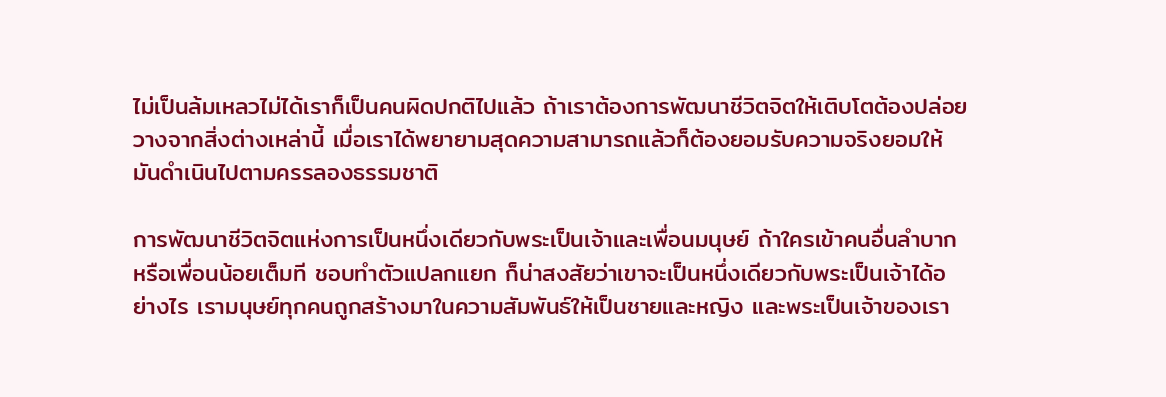ไม่เป็นล้มเหลวไม่ได้เราก็เป็นคนผิดปกติไปแล้ว ถ้าเราต้องการพัฒนาชีวิตจิตให้เติบโตต้องปล่อยวางจากสิ่งต่างเหล่านี้ เมื่อเราได้พยายามสุดความสามารถแล้วก็ต้องยอมรับความจริงยอมให้มันดำเนินไปตามครรลองธรรมชาติ

การพัฒนาชีวิตจิตแห่งการเป็นหนึ่งเดียวกับพระเป็นเจ้าและเพื่อนมนุษย์ ถ้าใครเข้าคนอื่นลำบากหรือเพื่อนน้อยเต็มที ชอบทำตัวแปลกแยก ก็น่าสงสัยว่าเขาจะเป็นหนึ่งเดียวกับพระเป็นเจ้าได้อย่างไร เรามนุษย์ทุกคนถูกสร้างมาในความสัมพันธ์ให้เป็นชายและหญิง และพระเป็นเจ้าของเรา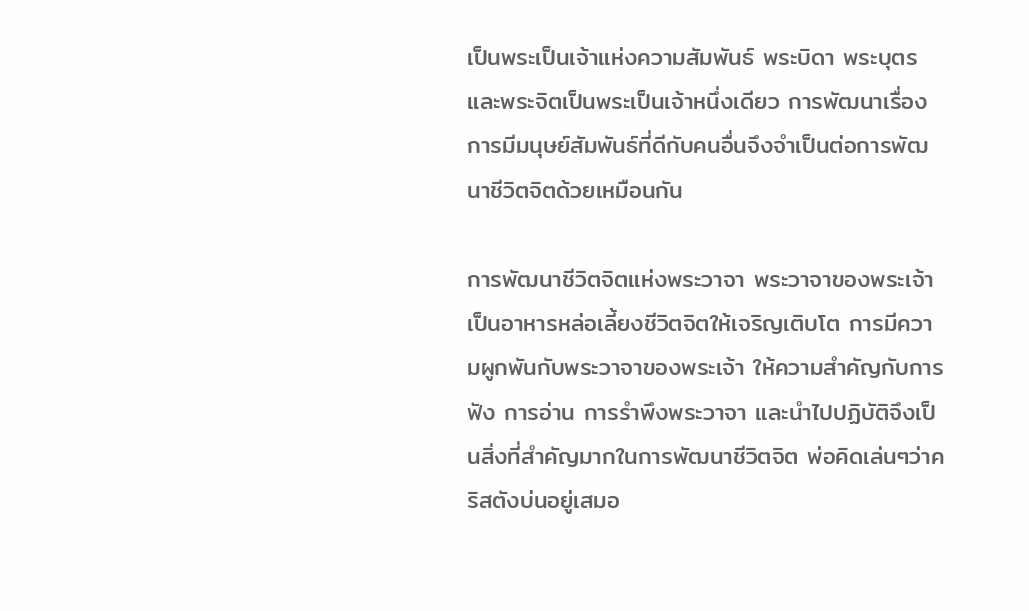เป็นพระเป็นเจ้าแห่งความสัมพันธ์ พระบิดา พระบุตร และพระจิตเป็นพระเป็นเจ้าหนึ่งเดียว การพัฒนาเรื่องการมีมนุษย์สัมพันธ์ที่ดีกับคนอื่นจึงจำเป็นต่อการพัฒนาชีวิตจิตด้วยเหมือนกัน

การพัฒนาชีวิตจิตแห่งพระวาจา พระวาจาของพระเจ้าเป็นอาหารหล่อเลี้ยงชีวิตจิตให้เจริญเติบโต การมีความผูกพันกับพระวาจาของพระเจ้า ให้ความสำคัญกับการฟัง การอ่าน การรำพึงพระวาจา และนำไปปฏิบัติจึงเป็นสิ่งที่สำคัญมากในการพัฒนาชีวิตจิต พ่อคิดเล่นๆว่าคริสตังบ่นอยู่เสมอ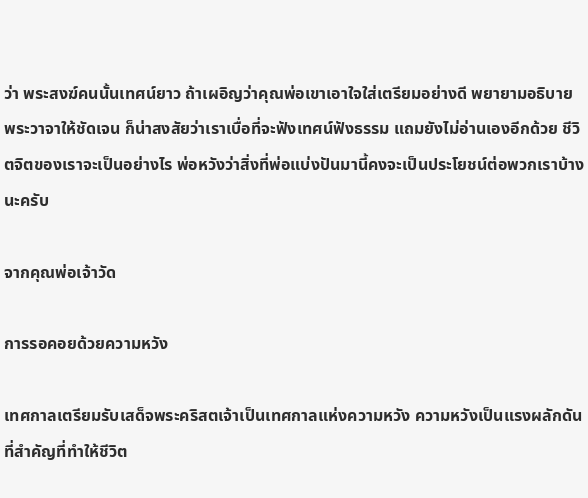ว่า พระสงฆ์คนนั้นเทศน์ยาว ถ้าเผอิญว่าคุณพ่อเขาเอาใจใส่เตรียมอย่างดี พยายามอธิบายพระวาจาให้ชัดเจน ก็น่าสงสัยว่าเราเบื่อที่จะฟังเทศน์ฟังธรรม แถมยังไม่อ่านเองอีกด้วย ชีวิตจิตของเราจะเป็นอย่างไร พ่อหวังว่าสิ่งที่พ่อแบ่งปันมานี้คงจะเป็นประโยชน์ต่อพวกเราบ้างนะครับ

จากคุณพ่อเจ้าวัด

การรอคอยด้วยความหวัง

เทศกาลเตรียมรับเสด็จพระคริสตเจ้าเป็นเทศกาลแห่งความหวัง ความหวังเป็นแรงผลักดันที่สำคัญที่ทำให้ชีวิต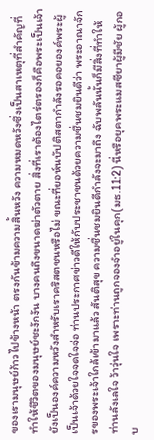ของเรามนุษย์ก้าวไปข้างหน้า ตรงกันข้ามความสิ้นหวัง ความหมดหวังซึ่งเป็นสาเหตุที่สำคัญที่ทำให้ชีวิตของมนุษย์ชะงักงัน บางคนถึงขนาดฆ่าตัวตาย สิ่งที่เราต้องไตร่ตรองก็คือพระเป็นเจ้ายังเป็นองค์ความหวังสำหรับเราคริสตชนหรือไม่ ขณะที่ยอห์นบัปติสตากำลังรอคอยองค์พระผู้เป็นเจ้าด้วยใจจดใจจ่อ ท่านประกาศข่าวดีให้กับประชาชนด้วยความชื่นชมยินดีว่า พระอาณาจักรของพระเจ้าใกล้เข้ามาแล้ว สันติสุข ความชื่นชมยินดีกำลังจะมาถึง ฉับพลันนั้นก็มีสิ่งที่ทำให้ท่านลังเลใจ ว้าวุ่นใจ เพราะท่านถูกจองจำอยู่ในคุก(มธ.11:2) นี่หรือยุคพระแมสซียาผู้มีชัย ผู้กอบ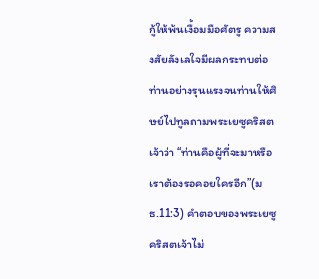กู้ให้พ้นเงื้อมมือศัตรู ความสงสัยลังเลใจมีผลกระทบต่อท่านอย่างรุนแรงจนท่านให้ศิษย์ไปทูลถามพระเยซูคริสตเจ้าว่า “ท่านคือผู้ที่จะมาหรือเราต้องรอคอยใครอีก”(มธ.11:3) คำตอบของพระเยซูคริสตเจ้าไม่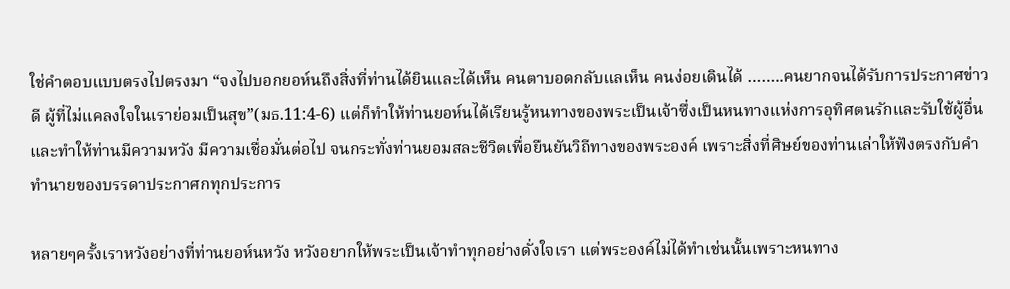ใช่คำตอบแบบตรงไปตรงมา “จงไปบอกยอห์นถึงสิ่งที่ท่านได้ยินและได้เห็น คนตาบอดกลับแลเห็น คนง่อยเดินได้ ……..คนยากจนได้รับการประกาศข่าวดี ผู้ที่ไม่แคลงใจในเราย่อมเป็นสุข”(มธ.11:4-6) แต่ก็ทำให้ท่านยอห์นได้เรียนรู้หนทางของพระเป็นเจ้าซึ่งเป็นหนทางแห่งการอุทิศตนรักและรับใช้ผู้อื่น และทำให้ท่านมีความหวัง มีความเชื่อมั่นต่อไป จนกระทั่งท่านยอมสละชีวิตเพื่อยืนยันวิถีทางของพระองค์ เพราะสิ่งที่ศิษย์ของท่านเล่าให้ฟังตรงกับคำทำนายของบรรดาประกาศกทุกประการ

หลายๆครั้งเราหวังอย่างที่ท่านยอห์นหวัง หวังอยากให้พระเป็นเจ้าทำทุกอย่างดั่งใจเรา แต่พระองค์ไม่ได้ทำเช่นนั้นเพราะหนทาง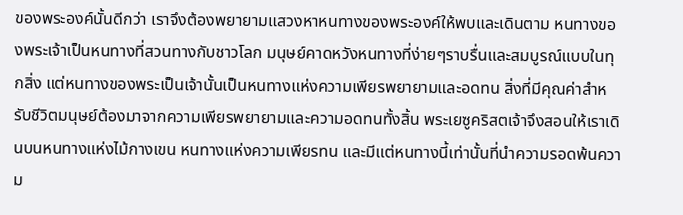ของพระองค์นั้นดีกว่า เราจึงต้องพยายามแสวงหาหนทางของพระองค์ให้พบและเดินตาม หนทางของพระเจ้าเป็นหนทางที่สวนทางกับชาวโลก มนุษย์คาดหวังหนทางที่ง่ายๆราบรื่นและสมบูรณ์แบบในทุกสิ่ง แต่หนทางของพระเป็นเจ้านั้นเป็นหนทางแห่งความเพียรพยายามและอดทน สิ่งที่มีคุณค่าสำหรับชีวิตมนุษย์ต้องมาจากความเพียรพยายามและความอดทนทั้งสิ้น พระเยซูคริสตเจ้าจึงสอนให้เราเดินบนหนทางแห่งไม้กางเขน หนทางแห่งความเพียรทน และมีแต่หนทางนี้เท่านั้นที่นำความรอดพ้นความ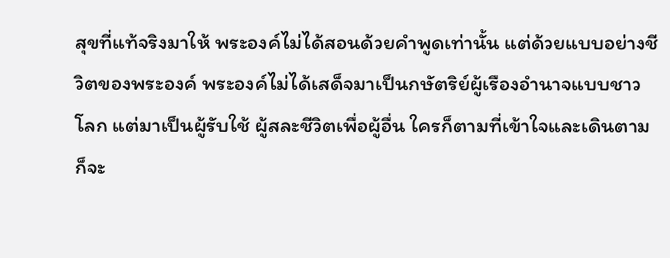สุขที่แท้จริงมาให้ พระองค์ไม่ได้สอนด้วยคำพูดเท่านั้น แต่ด้วยแบบอย่างชีวิตของพระองค์ พระองค์ไม่ได้เสด็จมาเป็นกษัตริย์ผู้เรืองอำนาจแบบชาวโลก แต่มาเป็นผู้รับใช้ ผู้สละชีวิตเพื่อผู้อื่น ใครก็ตามที่เข้าใจและเดินตามก็จะ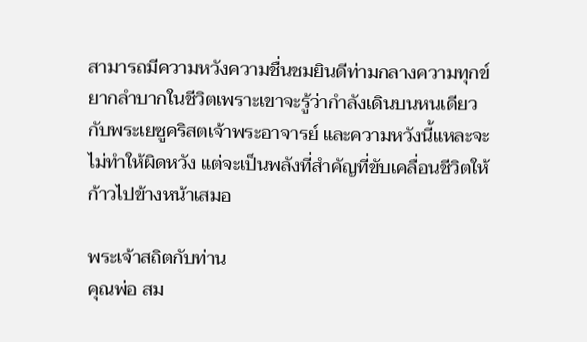สามารถมีความหวังความชื่นชมยินดีท่ามกลางความทุกข์ยากลำบากในชีวิตเพราะเขาจะรู้ว่ากำลังเดินบนหนเดียวกับพระเยซูคริสตเจ้าพระอาจารย์ และความหวังนี้แหละจะไม่ทำให้ผิดหวัง แต่จะเป็นพลังที่สำคัญที่ขับเคลื่อนชีวิตให้ก้าวไปข้างหน้าเสมอ

พระเจ้าสถิตกับท่าน
คุณพ่อ สม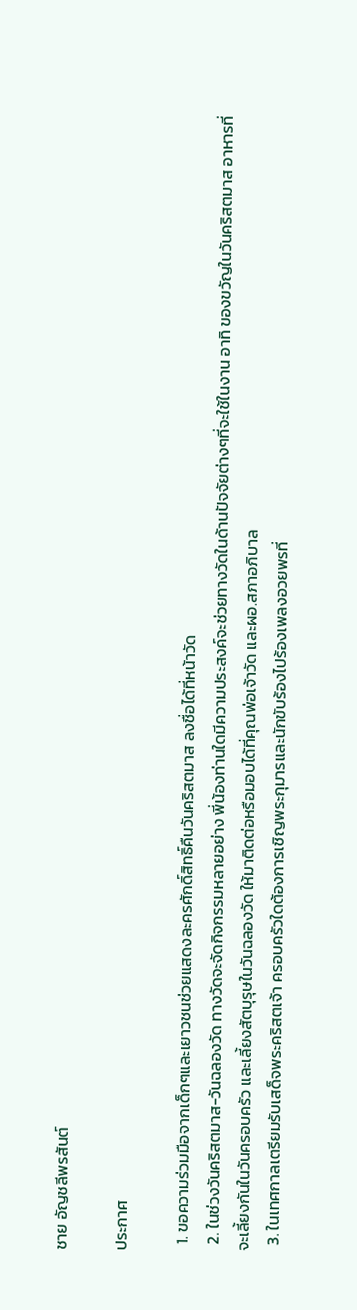ชาย อัญชลีพรสันต์

ประกาศ

  1. ขอความร่วมมือจากเด็กๆและเยาวชนช่วยแสดงละครศักดิ์สิทธิ์คืนวันคริสตมาส ลงชื่อได้ที่หน้าวัด
  2. ในช่วงวันคริสตมาส-วันฉลองวัด ทางวัดจะจัดกิจกรรมหลายอย่าง พี่น้องท่านใดมีความประสงค์จะช่วยทางวัดในด้านปัจจัยต่างๆที่จะใช้ในงาน อาทิ ของขวัญในวันคริสตมาส อาหารที่จะเลี้ยงกันในวันครอบครัว และเลี้ยงสัตบุรุษในวันฉลองวัด ให้มาติดต่อหรือมอบได้ที่คุณพ่อเจ้าวัด และผอ.สภาอภิบาล
  3. ในเทศกาลเตรียมรับเสด็จพระคริสตเจ้า ครอบครัวใดต้องการเชิญพระกุมารและนักขับร้องไปร้องเพลงอวยพรที่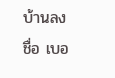บ้านลงชื่อ เบอ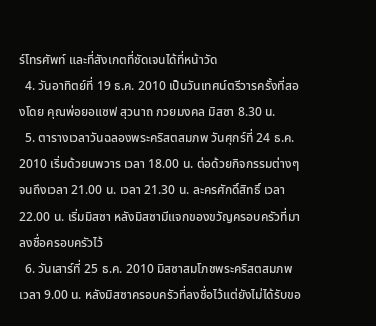ร์โทรศัพท์ และที่สังเกตที่ชัดเจนได้ที่หน้าวัด
  4. วันอาทิตย์ที่ 19 ธ.ค. 2010 เป็นวันเทศน์ตรีวารครั้งที่สองโดย คุณพ่อยอแซฟ สุวนาถ กวยมงคล มิสซา 8.30 น.
  5. ตารางเวลาวันฉลองพระคริสตสมภพ วันศุกร์ที่ 24 ธ.ค. 2010 เริ่มด้วยนพวาร เวลา 18.00 น. ต่อด้วยกิจกรรมต่างๆ จนถึงเวลา 21.00 น. เวลา 21.30 น. ละครศักดิ์สิทธิ์ เวลา 22.00 น. เริ่มมิสซา หลังมิสซามีแจกของขวัญครอบครัวที่มาลงชื่อครอบครัวไว้
  6. วันเสาร์ที่ 25 ธ.ค. 2010 มิสซาสมโภชพระคริสตสมภพ เวลา 9.00 น. หลังมิสซาครอบครัวที่ลงชื่อไว้แต่ยังไม่ได้รับขอ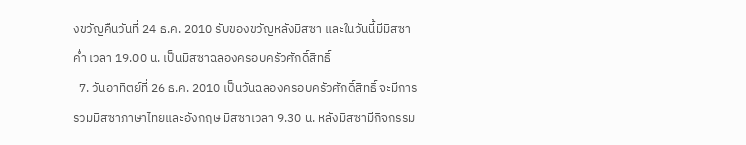งขวัญคืนวันที่ 24 ธ.ค. 2010 รับของขวัญหลังมิสซา และในวันนี้มีมิสซาค่ำ เวลา 19.00 น. เป็นมิสซาฉลองครอบครัวศักดิ์สิทธิ์
  7. วันอาทิตย์ที่ 26 ธ.ค. 2010 เป็นวันฉลองครอบครัวศักดิ์สิทธิ์ จะมีการรวมมิสซาภาษาไทยและอังกฤษ มิสซาเวลา 9.30 น. หลังมิสซามีกิจกรรม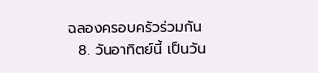ฉลองครอบครัวร่วมกัน
  8. วันอาทิตย์นี้ เป็นวัน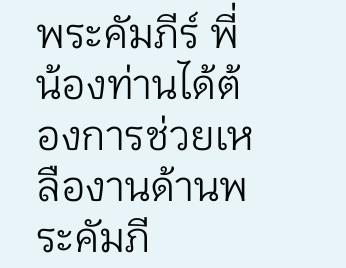พระคัมภีร์ พี่น้องท่านได้ต้องการช่วยเหลืองานด้านพระคัมภี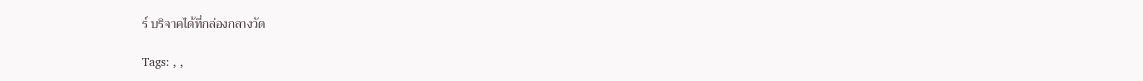ร์ บริจาคได้ที่กล่องกลางวัด

Tags: , ,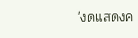'งดแสดงค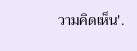วามคิดเห็น'.